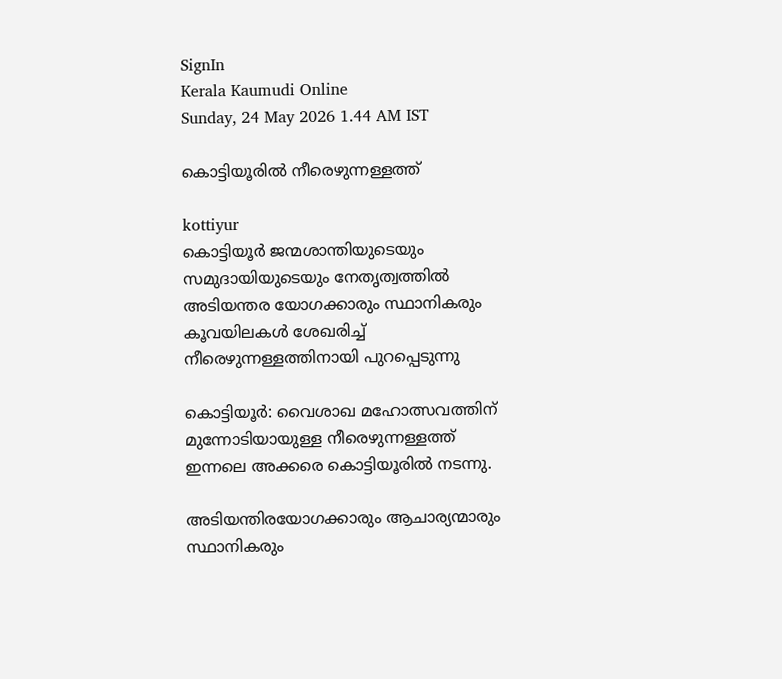SignIn
Kerala Kaumudi Online
Sunday, 24 May 2026 1.44 AM IST

കൊട്ടിയൂരിൽ നീരെഴുന്നള്ളത്ത്

kottiyur
കൊട്ടിയൂർ ജന്മശാന്തിയുടെയും സമുദായിയുടെയും നേതൃത്വത്തിൽ അടിയന്തര യോഗക്കാരും സ്ഥാനികരും കൂവയിലകൾ ശേഖരിച്ച് നീരെഴുന്നള്ളത്തിനായി പുറപ്പെടുന്നു

കൊട്ടിയൂർ: വൈശാഖ മഹോത്സവത്തിന് മുന്നോടിയായുള്ള നീരെഴുന്നള്ളത്ത് ഇന്നലെ അക്കരെ കൊട്ടിയൂരിൽ നടന്നു.

അടിയന്തിരയോഗക്കാരും ആചാര്യന്മാരും സ്ഥാനികരും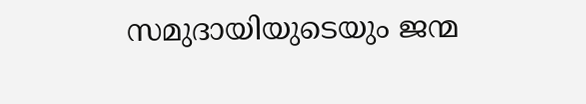സമുദായിയുടെയും ജന്മ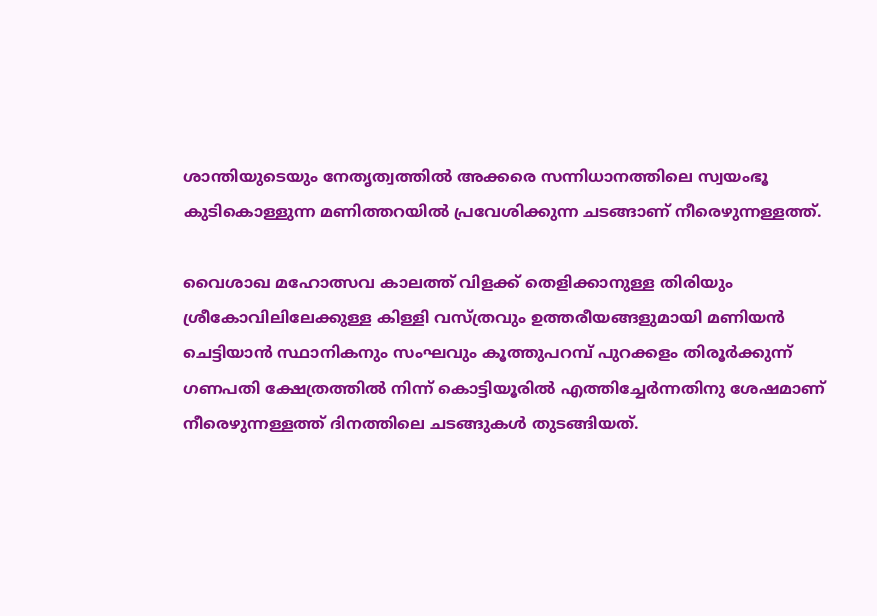ശാന്തിയുടെയും നേതൃത്വത്തിൽ അക്കരെ സന്നിധാനത്തിലെ സ്വയംഭൂ കുടികൊള്ളുന്ന മണിത്തറയിൽ പ്രവേശിക്കുന്ന ചടങ്ങാണ് നീരെഴുന്നള്ളത്ത്.

വൈശാഖ മഹോത്സവ കാലത്ത് വിളക്ക് തെളിക്കാനുള്ള തിരിയും ശ്രീകോവിലിലേക്കുള്ള കിള്ളി വസ്‌ത്രവും ഉത്തരീയങ്ങളുമായി മണിയൻ ചെട്ടിയാൻ സ്ഥാനികനും സംഘവും കൂത്തുപറമ്പ് പുറക്കളം തിരൂർക്കുന്ന് ഗണപതി ക്ഷേത്രത്തിൽ നിന്ന് കൊട്ടിയൂരിൽ എത്തിച്ചേർന്നതിനു ശേഷമാണ് നീരെഴുന്നള്ളത്ത് ദിനത്തിലെ ചടങ്ങുകൾ തുടങ്ങിയത്.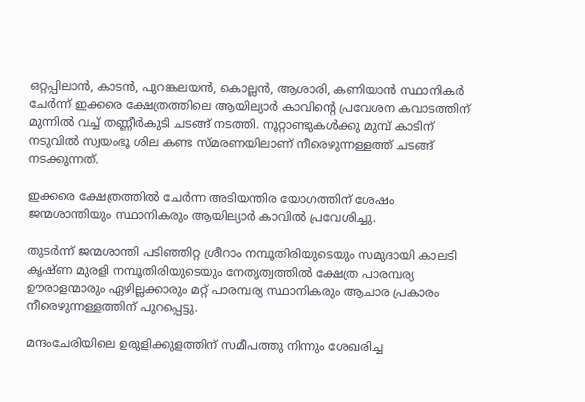ഒറ്റപ്പിലാൻ, കാടൻ, പുറങ്കലയൻ, കൊല്ലൻ, ആശാരി, കണിയാൻ സ്ഥാനികർ ചേർന്ന് ഇക്കരെ ക്ഷേത്രത്തിലെ ആയില്യാർ കാവിന്റെ പ്രവേശന കവാടത്തിന് മുന്നിൽ വച്ച് തണ്ണീർകുടി ചടങ്ങ് നടത്തി. നൂറ്റാണ്ടുകൾക്കു മുമ്പ് കാടിന് നടുവിൽ സ്വയംഭൂ ശില കണ്ട സ്മരണയിലാണ് നീരെഴുന്നള്ളത്ത് ചടങ്ങ് നടക്കുന്നത്.

ഇക്കരെ ക്ഷേത്രത്തിൽ ചേർന്ന അടിയന്തിര യോഗത്തിന് ശേഷം ജന്മശാന്തിയും സ്ഥാനികരും ആയില്യാർ കാവിൽ പ്രവേശിച്ചു.

തുടർന്ന് ജന്മശാന്തി പടിഞ്ഞിറ്റ ശ്രീറാം നമ്പൂതിരിയുടെയും സമുദായി കാലടി കൃഷ്ണ മുരളി നമ്പൂതിരിയുടെയും നേതൃത്വത്തിൽ ക്ഷേത്ര പാരമ്പര്യ ഊരാളന്മാരും ഏഴില്ലക്കാരും മറ്റ് പാരമ്പര്യ സ്ഥാനികരും ആചാര പ്രകാരം നീരെഴുന്നള്ളത്തിന് പുറപ്പെട്ടു.

മന്ദംചേരിയിലെ ഉരുളിക്കുളത്തിന് സമീപത്തു നിന്നും ശേഖരിച്ച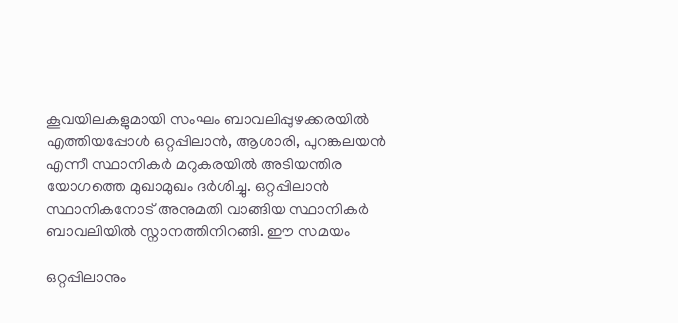കൂവയിലകളുമായി സംഘം ബാവലിപ്പുഴക്കരയിൽ എത്തിയപ്പോൾ ഒറ്റപ്പിലാൻ, ആശാരി, പുറങ്കലയൻ എന്നീ സ്ഥാനികർ മറുകരയിൽ അടിയന്തിര യോഗത്തെ മുഖാമുഖം ദർശിച്ചു. ഒറ്റപ്പിലാൻ സ്ഥാനികനോട് അനുമതി വാങ്ങിയ സ്ഥാനികർ ബാവലിയിൽ സ്നാനത്തിനിറങ്ങി. ഈ സമയം

ഒറ്റപ്പിലാനും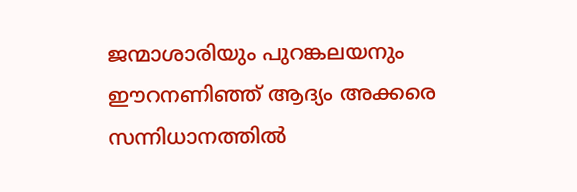ജന്മാശാരിയും പുറങ്കലയനും ഈറനണിഞ്ഞ് ആദ്യം അക്കരെ സന്നിധാനത്തിൽ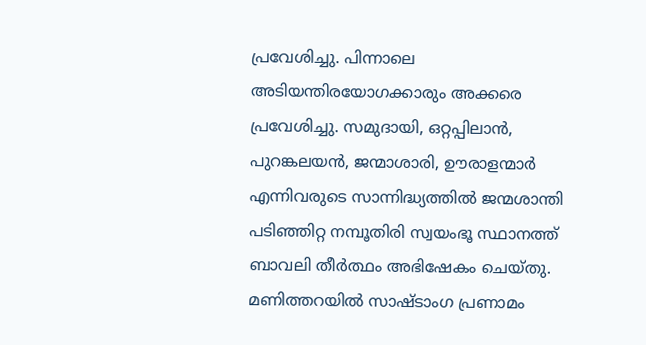പ്രവേശിച്ചു. പിന്നാലെ അടിയന്തിരയോഗക്കാരും അക്കരെ പ്രവേശിച്ചു. സമുദായി, ഒറ്റപ്പിലാൻ, പുറങ്കലയൻ, ജന്മാശാരി, ഊരാളന്മാർ എന്നിവരുടെ സാന്നിദ്ധ്യത്തിൽ ജന്മശാന്തി പടിഞ്ഞിറ്റ നമ്പൂതിരി സ്വയംഭൂ സ്ഥാനത്ത് ബാവലി തീർത്ഥം അഭിഷേകം ചെയ്തു. മണിത്തറയിൽ സാഷ്‌ടാംഗ പ്രണാമം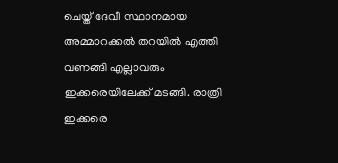ചെയ്ത് ദേവീ സ്ഥാനമായ അമ്മാറക്കൽ തറയിൽ എത്തി വണങ്ങി എല്ലാവരും ഇക്കരെയിലേക്ക് മടങ്ങി. രാത്രി ഇക്കരെ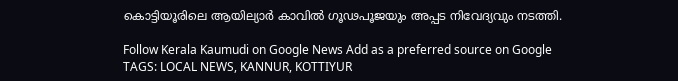കൊട്ടിയൂരിലെ ആയില്യാർ കാവിൽ ഗൂഢപൂജയും അപ്പട നിവേദ്യവും നടത്തി.

Follow Kerala Kaumudi on Google News Add as a preferred source on Google
TAGS: LOCAL NEWS, KANNUR, KOTTIYUR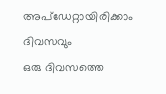അപ്ഡേറ്റായിരിക്കാം ദിവസവും
ഒരു ദിവസത്തെ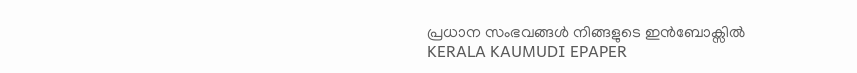പ്രധാന സംഭവങ്ങൾ നിങ്ങളുടെ ഇൻബോക്സിൽ
KERALA KAUMUDI EPAPER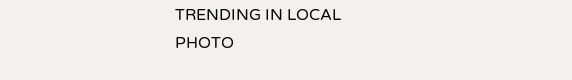TRENDING IN LOCAL
PHOTO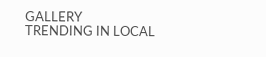GALLERY
TRENDING IN LOCAL